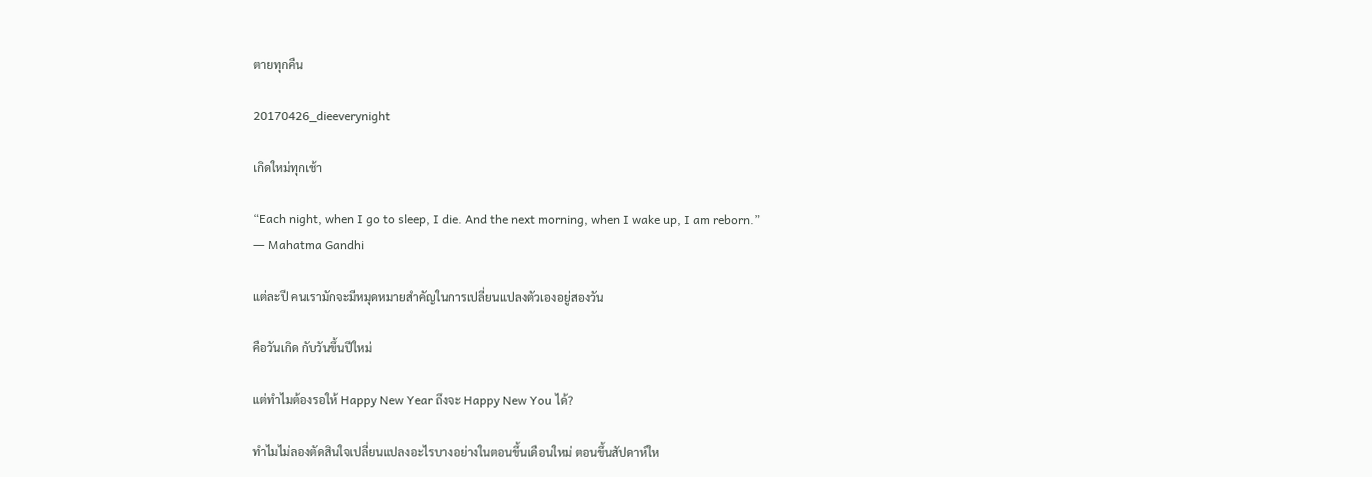ตายทุกคืน

20170426_dieeverynight

เกิดใหม่ทุกเช้า

“Each night, when I go to sleep, I die. And the next morning, when I wake up, I am reborn.”
― Mahatma Gandhi

แต่ละปี คนเรามักจะมีหมุดหมายสำคัญในการเปลี่ยนแปลงตัวเองอยู่สองวัน

คือวันเกิด กับวันขึ้นปีใหม่

แต่ทำไมต้องรอให้ Happy New Year ถึงจะ Happy New You ได้?

ทำไมไม่ลองตัดสินใจเปลี่ยนแปลงอะไรบางอย่างในตอนขึ้นเดือนใหม่ ตอนขึ้นสัปดาห์ให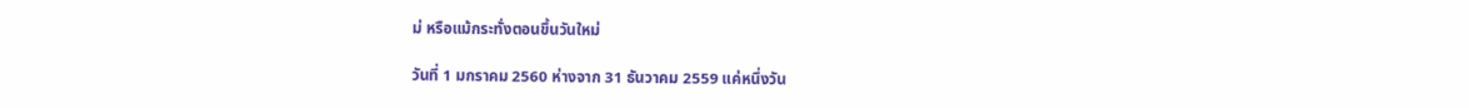ม่ หรือแม้กระทั่งตอนขึ้นวันใหม่

วันที่ 1 มกราคม 2560 ห่างจาก 31 ธันวาคม 2559 แค่หนึ่งวัน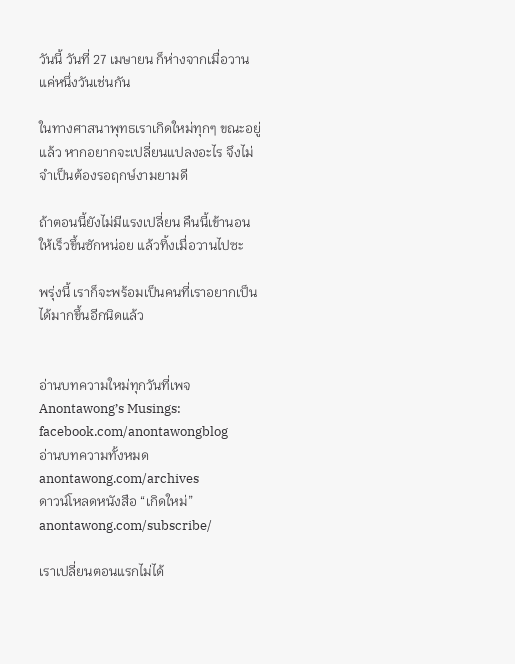วันนี้ วันที่ 27 เมษายน ก็ห่างจากเมื่อวานแค่หนึ่งวันเช่นกัน

ในทางศาสนาพุทธเราเกิดใหม่ทุกๆ ขณะอยู่แล้ว หากอยากจะเปลี่ยนแปลงอะไร จึงไม่จำเป็นต้องรอฤกษ์งามยามดี

ถ้าตอนนี้ยังไม่มีแรงเปลี่ยน คืนนี้เข้านอนให้เร็วขึ้นซักหน่อย แล้วทิ้งเมื่อวานไปซะ

พรุ่งนี้ เราก็จะพร้อมเป็นคนที่เราอยากเป็นได้มากขึ้นอีกนิดแล้ว


อ่านบทความใหม่ทุกวันที่เพจ Anontawong’s Musings: facebook.com/anontawongblog
อ่านบทความทั้งหมด anontawong.com/archives
ดาวน์โหลดหนังสือ “เกิดใหม่” anontawong.com/subscribe/

เราเปลี่ยนตอนแรกไม่ได้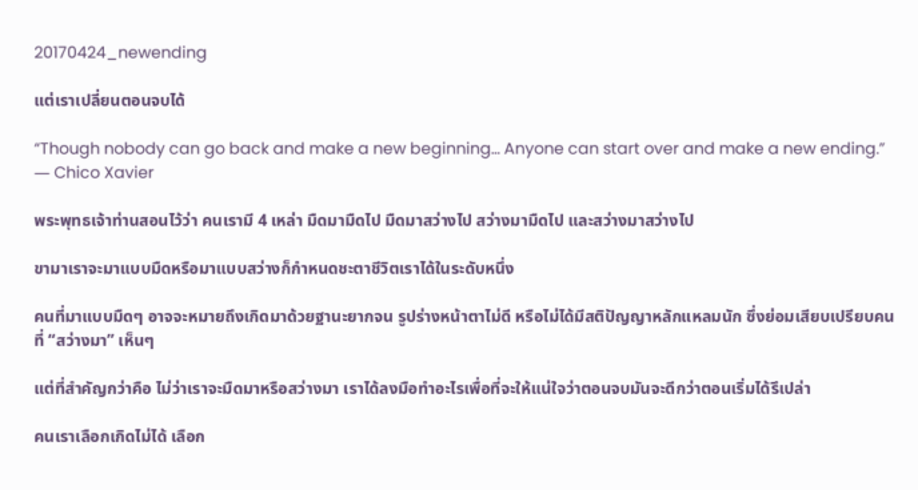20170424_newending

แต่เราเปลี่ยนตอนจบได้

“Though nobody can go back and make a new beginning… Anyone can start over and make a new ending.”
― Chico Xavier

พระพุทธเจ้าท่านสอนไว้ว่า คนเรามี 4 เหล่า มืดมามืดไป มืดมาสว่างไป สว่างมามืดไป และสว่างมาสว่างไป

ขามาเราจะมาแบบมืดหรือมาแบบสว่างก็กำหนดชะตาชีวิตเราได้ในระดับหนึ่ง

คนที่มาแบบมืดๆ อาจจะหมายถึงเกิดมาด้วยฐานะยากจน รูปร่างหน้าตาไม่ดี หรือไม่ได้มีสติปัญญาหลักแหลมนัก ซึ่งย่อมเสียบเปรียบคนที่ “สว่างมา” เห็นๆ

แต่ที่สำคัญกว่าคือ ไม่ว่าเราจะมืดมาหรือสว่างมา เราได้ลงมือทำอะไรเพื่อที่จะให้แน่ใจว่าตอนจบมันจะดีกว่าตอนเริ่มได้รึเปล่า

คนเราเลือกเกิดไม่ได้ เลือก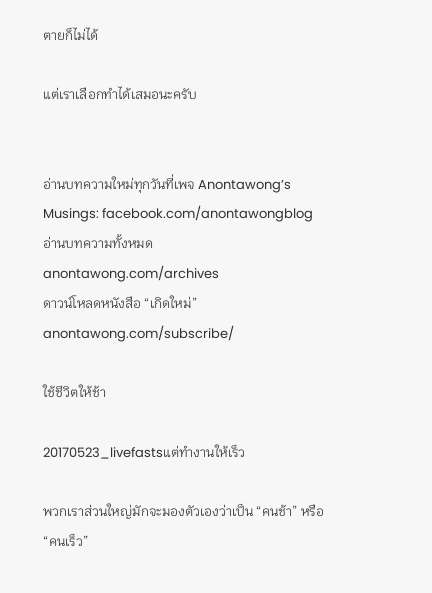ตายก็ไม่ได้

แต่เราเลือกทำได้เสมอนะครับ


อ่านบทความใหม่ทุกวันที่เพจ Anontawong’s Musings: facebook.com/anontawongblog
อ่านบทความทั้งหมด anontawong.com/archives
ดาวน์โหลดหนังสือ “เกิดใหม่” anontawong.com/subscribe/

ใช้ชีวิตให้ช้า

20170523_livefastsแต่ทำงานให้เร็ว

พวกเราส่วนใหญ่มักจะมองตัวเองว่าเป็น “คนช้า” หรือ “คนเร็ว”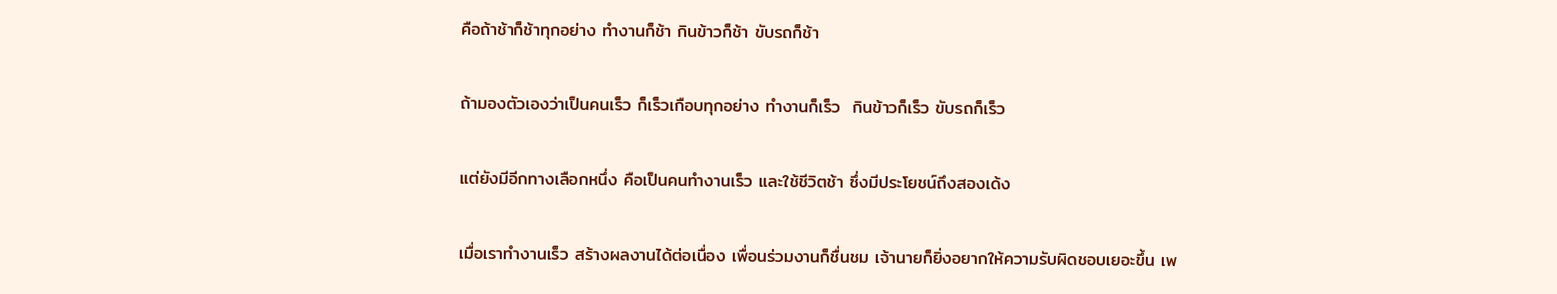คือถ้าช้าก็ช้าทุกอย่าง ทำงานก็ช้า กินข้าวก็ช้า ขับรถก็ช้า

ถ้ามองตัวเองว่าเป็นคนเร็ว ก็เร็วเกือบทุกอย่าง ทำงานก็เร็ว  กินข้าวก็เร็ว ขับรถก็เร็ว

แต่ยังมีอีกทางเลือกหนึ่ง คือเป็นคนทำงานเร็ว และใช้ชีวิตช้า ซึ่งมีประโยชน์ถึงสองเด้ง

เมื่อเราทำงานเร็ว สร้างผลงานได้ต่อเนื่อง เพื่อนร่วมงานก็ชื่นชม เจ้านายก็ยิ่งอยากให้ความรับผิดชอบเยอะขึ้น เพ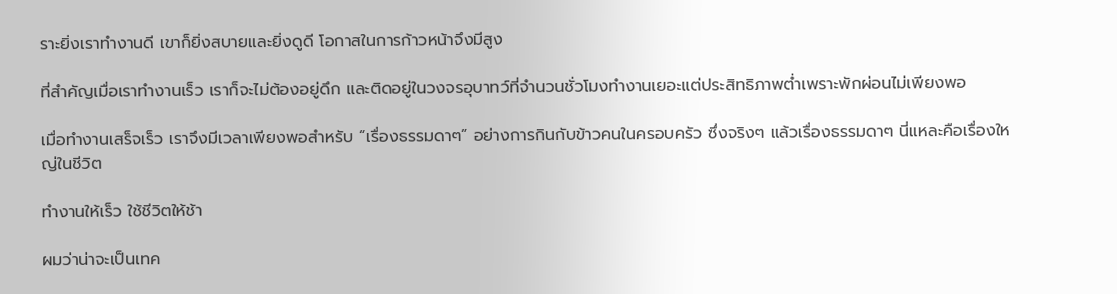ราะยิ่งเราทำงานดี เขาก็ยิ่งสบายและยิ่งดูดี โอกาสในการก้าวหน้าจึงมีสูง

ที่สำคัญเมื่อเราทำงานเร็ว เราก็จะไม่ต้องอยู่ดึก และติดอยู่ในวงจรอุบาทว์ที่จำนวนชั่วโมงทำงานเยอะแต่ประสิทธิภาพต่ำเพราะพักผ่อนไม่เพียงพอ

เมื่อทำงานเสร็จเร็ว เราจึงมีเวลาเพียงพอสำหรับ “เรื่องธรรมดาๆ” อย่างการกินกับข้าวคนในครอบครัว ซึ่งจริงๆ แล้วเรื่องธรรมดาๆ นี่แหละคือเรื่องใหญ่ในชีวิต

ทำงานให้เร็ว ใช้ชีวิตให้ช้า

ผมว่าน่าจะเป็นเทค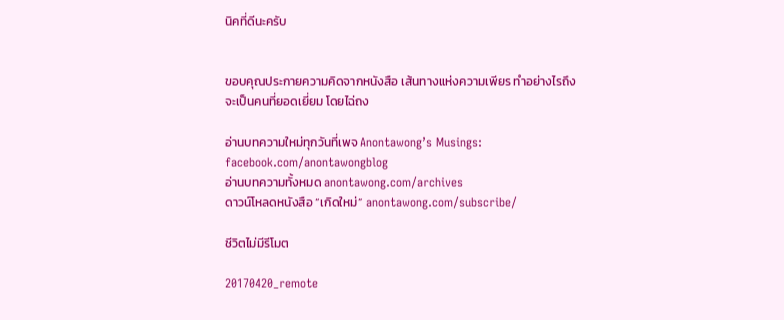นิคที่ดีนะครับ


ขอบคุณประกายความคิดจากหนังสือ เส้นทางแห่งความเพียร ทำอย่างไรถึงจะเป็นคนที่ยอดเยี่ยม โดยไฉ่ถง

อ่านบทความใหม่ทุกวันที่เพจ Anontawong’s Musings: facebook.com/anontawongblog
อ่านบทความทั้งหมด anontawong.com/archives
ดาวน์โหลดหนังสือ “เกิดใหม่” anontawong.com/subscribe/

ชีวิตไม่มีรีโมต

20170420_remote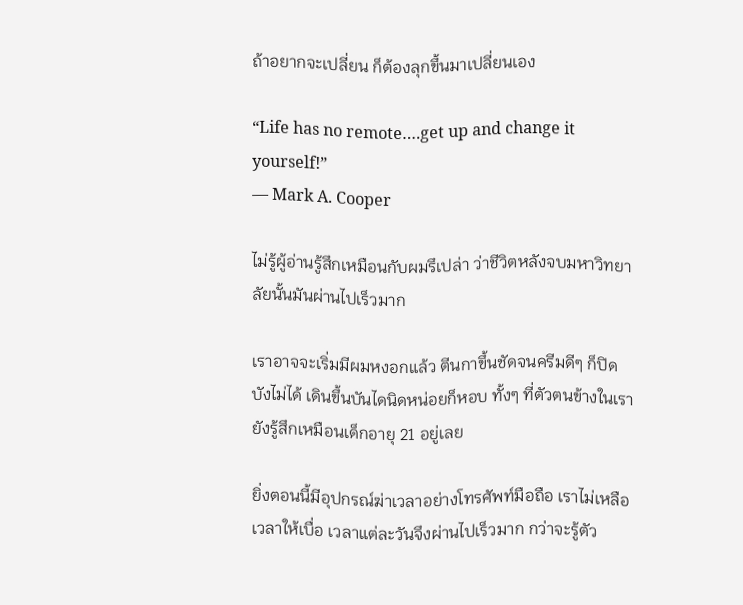ถ้าอยากจะเปลี่ยน ก็ต้องลุกขึ้นมาเปลี่ยนเอง

“Life has no remote….get up and change it yourself!”
― Mark A. Cooper

ไม่รู้ผู้อ่านรู้สึกเหมือนกับผมรึเปล่า ว่าชีวิตหลังจบมหาวิทยาลัยนั้นมันผ่านไปเร็วมาก

เราอาจจะเริ่มมีผมหงอกแล้ว ตีนกาขึ้นชัดจนครีมดีๆ ก็ปิดบังไม่ได้ เดินขึ้นบันไดนิดหน่อยก็หอบ ทั้งๆ ที่ตัวตนข้างในเรายังรู้สึกเหมือนเด็กอายุ 21 อยู่เลย

ยิ่งตอนนี้มีอุปกรณ์ฆ่าเวลาอย่างโทรศัพท์มือถือ เราไม่เหลือเวลาให้เบื่อ เวลาแต่ละวันจึงผ่านไปเร็วมาก กว่าจะรู้ตัว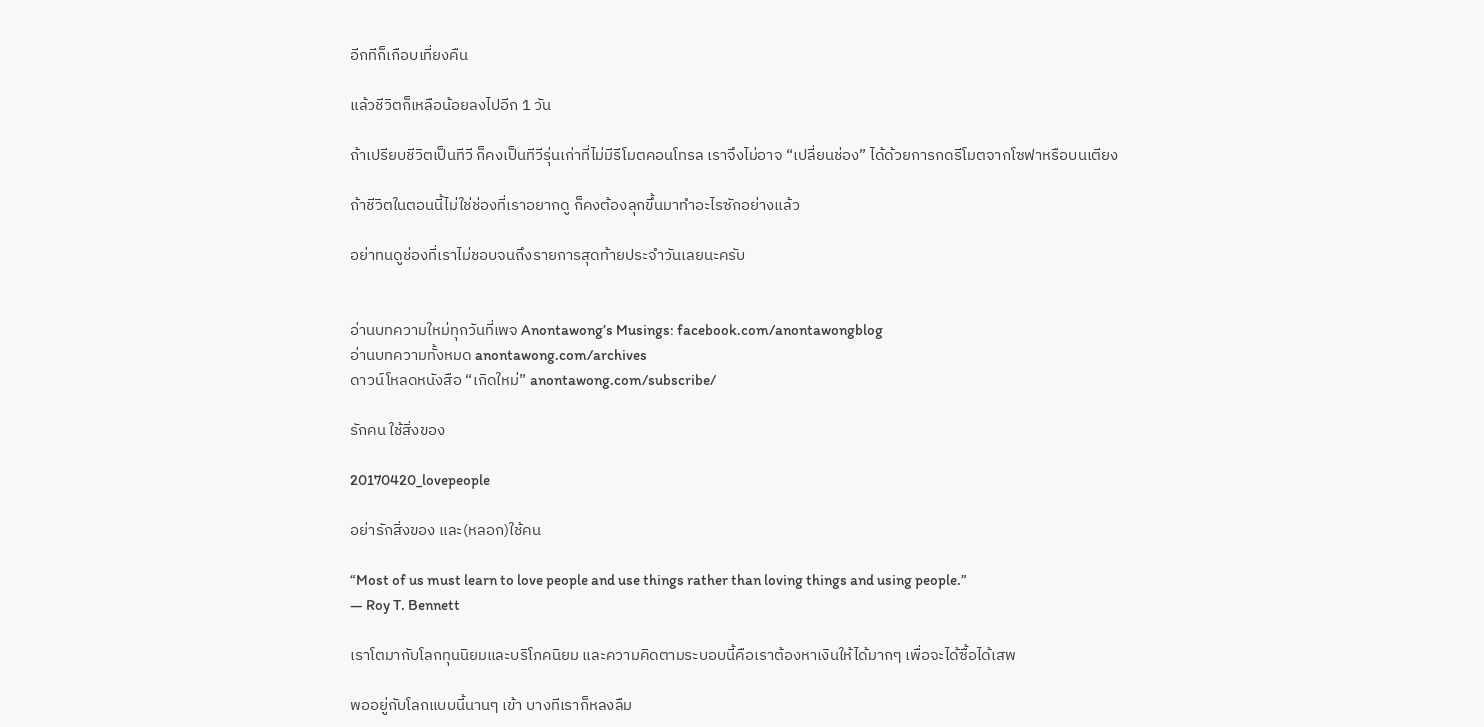อีกทีก็เกือบเที่ยงคืน

แล้วชีวิตก็เหลือน้อยลงไปอีก 1 วัน

ถ้าเปรียบชีวิตเป็นทีวี ก็คงเป็นทีวีรุ่นเก่าที่ไม่มีรีโมตคอนโทรล เราจึงไม่อาจ “เปลี่ยนช่อง” ได้ด้วยการกดรีโมตจากโซฟาหรือบนเตียง

ถ้าชีวิตในตอนนี้ไม่ใช่ช่องที่เราอยากดู ก็คงต้องลุกขึ้นมาทำอะไรซักอย่างแล้ว

อย่าทนดูช่องที่เราไม่ชอบจนถึงรายการสุดท้ายประจำวันเลยนะครับ


อ่านบทความใหม่ทุกวันที่เพจ Anontawong’s Musings: facebook.com/anontawongblog
อ่านบทความทั้งหมด anontawong.com/archives
ดาวน์โหลดหนังสือ “เกิดใหม่” anontawong.com/subscribe/

รักคน ใช้สิ่งของ

20170420_lovepeople

อย่ารักสิ่งของ และ(หลอก)ใช้คน

“Most of us must learn to love people and use things rather than loving things and using people.”
― Roy T. Bennett

เราโตมากับโลกทุนนิยมและบริโภคนิยม และความคิดตามระบอบนี้คือเราต้องหาเงินให้ได้มากๆ เพื่อจะได้ซื้อได้เสพ

พออยู่กับโลกแบบนี้นานๆ เข้า บางทีเราก็หลงลืม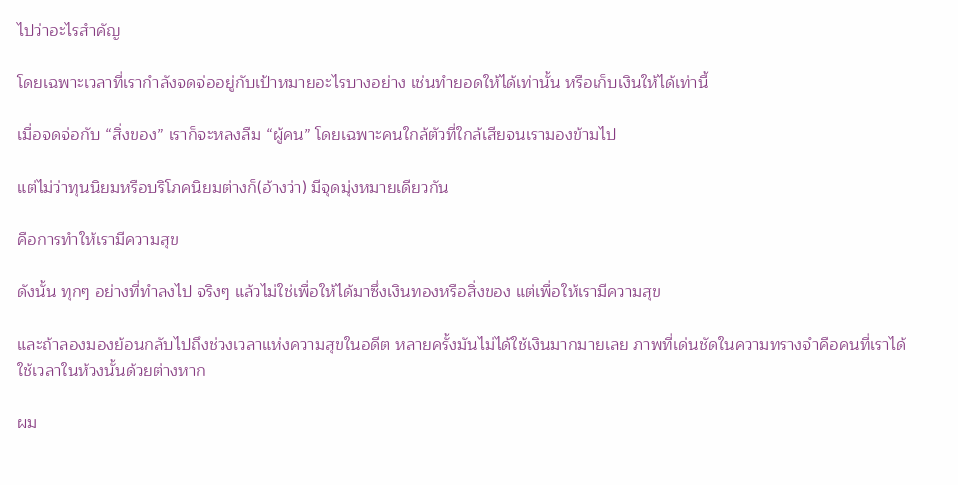ไปว่าอะไรสำคัญ

โดยเฉพาะเวลาที่เรากำลังจดจ่ออยู่กับเป้าหมายอะไรบางอย่าง เช่นทำยอดให้ได้เท่านั้น หรือเก็บเงินให้ได้เท่านี้

เมื่อจดจ่อกับ “สิ่งของ” เราก็จะหลงลืม “ผู้คน” โดยเฉพาะคนใกล้ตัวที่ใกล้เสียจนเรามองข้ามไป

แต่ไม่ว่าทุนนิยมหรือบริโภคนิยมต่างก็(อ้างว่า) มีจุดมุ่งหมายเดียวกัน

คือการทำให้เรามีความสุข

ดังนั้น ทุกๆ อย่างที่ทำลงไป จริงๆ แล้วไม่ใช่เพื่อให้ได้มาซึ่งเงินทองหรือสิ่งของ แต่เพื่อให้เรามีความสุข

และถ้าลองมองย้อนกลับไปถึงช่วงเวลาแห่งความสุขในอดีต หลายครั้งมันไม่ได้ใช้เงินมากมายเลย ภาพที่เด่นชัดในความทรางจำคือคนที่เราได้ใช้เวลาในห้วงนั้นด้วยต่างหาก

ผม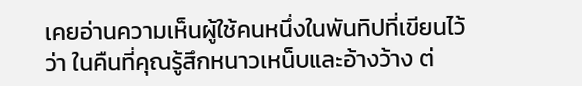เคยอ่านความเห็นผู้ใช้คนหนึ่งในพันทิปที่เขียนไว้ว่า ในคืนที่คุณรู้สึกหนาวเหน็บและอ้างว้าง ต่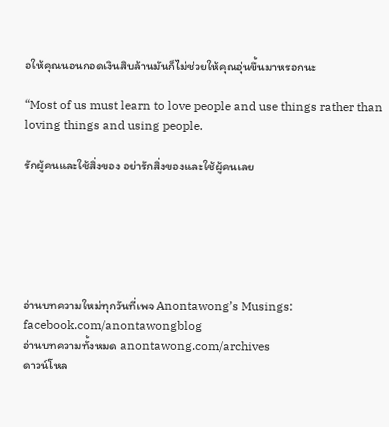อให้คุณนอนกอดเงินสิบล้านมันก็ไม่ช่วยให้คุณอุ่นขึ้นมาหรอกนะ

“Most of us must learn to love people and use things rather than loving things and using people.

รักผู้คนและใช้สิ่งของ อย่ารักสิ่งของและใช้ผู้คนเลย






อ่านบทความใหม่ทุกวันที่เพจ Anontawong’s Musings: facebook.com/anontawongblog
อ่านบทความทั้งหมด anontawong.com/archives
ดาวน์โหล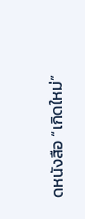ดหนังสือ “เกิดใหม่”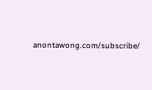anontawong.com/subscribe/